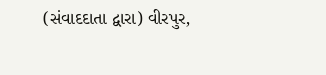(સંવાદદાતા દ્વારા) વીરપુર,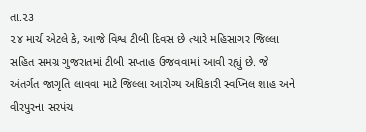તા.૨૩
૨૪ માર્ચ એટલે કે, આજે વિશ્વ ટીબી દિવસ છે ત્યારે મહિસાગર જિલ્લા સહિત સમગ્ર ગુજરાતમાં ટીબી સપ્તાહ ઉજવવામાં આવી રહ્યું છે. જે અંતર્ગત જાગૃતિ લાવવા માટે જિલ્લા આરોગ્ય અધિકારી સ્વપ્નિલ શાહ અને વીરપુરના સરપંચ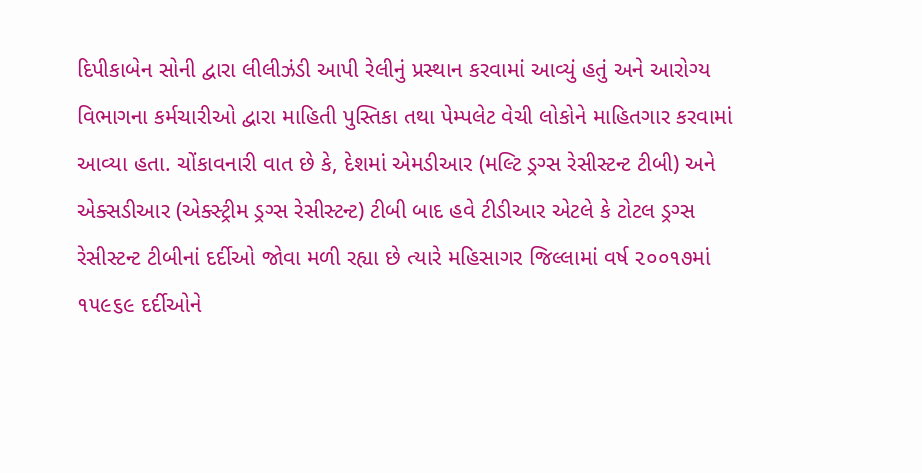દિપીકાબેન સોની દ્વારા લીલીઝંડી આપી રેલીનું પ્રસ્થાન કરવામાં આવ્યું હતું અને આરોગ્ય વિભાગના કર્મચારીઓ દ્વારા માહિતી પુસ્તિકા તથા પેમ્પલેટ વેચી લોકોને માહિતગાર કરવામાં આવ્યા હતા. ચોંકાવનારી વાત છે કે, દેશમાં એમડીઆર (મલ્ટિ ડ્રગ્સ રેસીસ્ટન્ટ ટીબી) અને એક્સડીઆર (એક્સ્ટ્રીમ ડ્રગ્સ રેસીસ્ટન્ટ) ટીબી બાદ હવે ટીડીઆર એટલે કે ટોટલ ડ્રગ્સ રેસીસ્ટન્ટ ટીબીનાં દર્દીઓ જોવા મળી રહ્યા છે ત્યારે મહિસાગર જિલ્લામાં વર્ષ ૨૦૦૧૭માં ૧૫૯૬૯ દર્દીઓને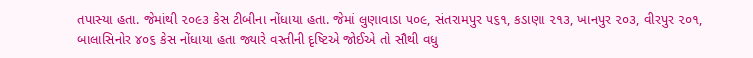તપાસ્યા હતા. જેમાંથી ૨૦૯૩ કેસ ટીબીના નોંધાયા હતા. જેમાં લુણાવાડા ૫૦૯, સંતરામપુર ૫૬૧, કડાણા ૨૧૩, ખાનપુર ૨૦૩, વીરપુર ૨૦૧, બાલાસિનોર ૪૦૬ કેસ નોંધાયા હતા જ્યારે વસ્તીની દૃષ્ટિએ જોઈએ તો સૌથી વધુ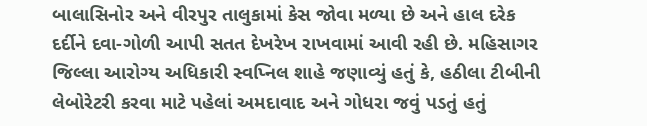બાલાસિનોર અને વીરપુર તાલુકામાં કેસ જોવા મળ્યા છે અને હાલ દરેક દર્દીને દવા-ગોળી આપી સતત દેખરેખ રાખવામાં આવી રહી છે. મહિસાગર જિલ્લા આરોગ્ય અધિકારી સ્વપ્નિલ શાહે જણાવ્યું હતું કે, હઠીલા ટીબીની લેબોરેટરી કરવા માટે પહેલાં અમદાવાદ અને ગોધરા જવું પડતું હતું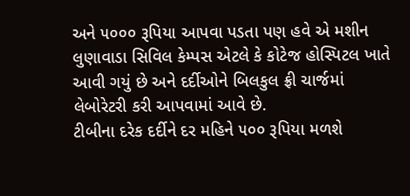અને ૫૦૦૦ રૂપિયા આપવા પડતા પણ હવે એ મશીન લુણાવાડા સિવિલ કેમ્પસ એટલે કે કોટેજ હોસ્પિટલ ખાતે આવી ગયું છે અને દર્દીઓને બિલકુલ ફ્રી ચાર્જમાં લેબોરેટરી કરી આપવામાં આવે છે.
ટીબીના દરેક દર્દીને દર મહિને ૫૦૦ રૂપિયા મળશે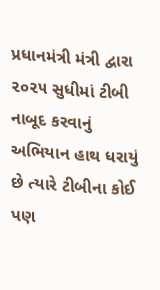પ્રધાનમંત્રી મંત્રી દ્વારા ૨૦૨૫ સુધીમાં ટીબી નાબૂદ કરવાનું અભિયાન હાથ ધરાયું છે ત્યારે ટીબીના કોઈ પણ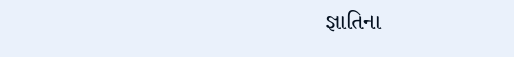જ્ઞાતિના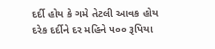દર્દી હોય કે ગમે તેટલી આવક હોય દરેક દર્દીને દર મહિને ૫૦૦ રૂપિયા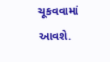ચૂકવવામાં આવશે.